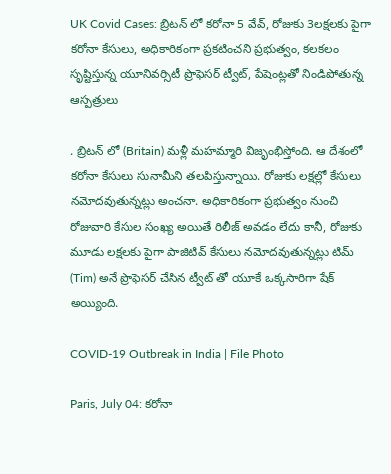UK Covid Cases: బ్రిటన్‌ లో కరోనా 5 వేవ్, రోజుకు 3లక్షలకు పైగా కరోనా కేసులు, అధికారికంగా ప్రకటించని ప్రభుత్వం, కలకలం సృష్టిస్తున్న యూనివర్సిటీ ప్రొఫెసర్ ట్వీట్, పేషెంట్లతో నిండిపోతున్న ఆస్పత్రులు

. బ్రిటన్ లో (Britain) మళ్లీ మహమ్మారి విజృంభిస్తోంది. ఆ దేశంలో కరోనా కేసులు సునామీని తలపిస్తున్నాయి. రోజుకు లక్షల్లో కేసులు నమోదవుతున్నట్లు అంచనా. అధికారికంగా ప్రభుత్వం నుంచి రోజువారి కేసుల సంఖ్య అయితే రిలీజ్ అవడం లేదు కానీ, రోజుకు మూడు లక్షలకు పైగా పాజిటివ్ కేసులు నమోదవుతున్నట్లు టిమ్ (Tim) అనే ప్రొఫెసర్ చేసిన ట్వీట్ తో యూకే ఒక్కసారిగా షేక్ అయ్యింది.

COVID-19 Outbreak in India | File Photo

Paris, July 04: కరోనా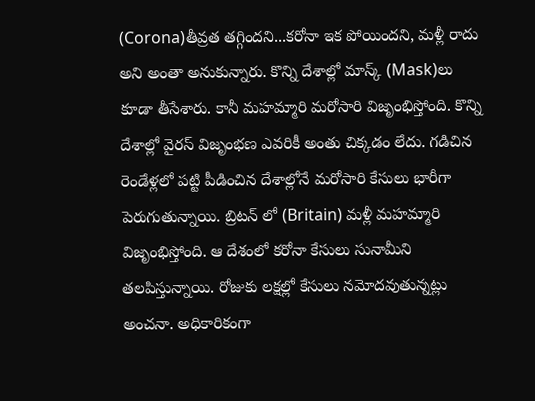(Corona)తీవ్రత తగ్గిందని...కరోనా ఇక పోయిందని, మళ్లీ రాదు అని అంతా అనుకున్నారు. కొన్ని దేశాల్లో మాస్క్ (Mask)లు కూడా తీసేశారు. కానీ మహమ్మారి మరోసారి విజృంభిస్తోంది. కొన్ని దేశాల్లో వైరస్ విజృంభణ ఎవరికీ అంతు చిక్కడం లేదు. గడిచిన రెండేళ్లలో పట్టి పీడించిన దేశాల్లోనే మరోసారి కేసులు భారీగా పెరుగుతున్నాయి. బ్రిటన్ లో (Britain) మళ్లీ మహమ్మారి విజృంభిస్తోంది. ఆ దేశంలో కరోనా కేసులు సునామీని తలపిస్తున్నాయి. రోజుకు లక్షల్లో కేసులు నమోదవుతున్నట్లు అంచనా. అధికారికంగా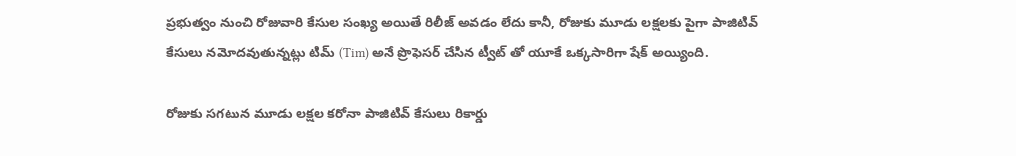ప్రభుత్వం నుంచి రోజువారి కేసుల సంఖ్య అయితే రిలీజ్ అవడం లేదు కానీ, రోజుకు మూడు లక్షలకు పైగా పాజిటివ్ కేసులు నమోదవుతున్నట్లు టిమ్ (Tim) అనే ప్రొఫెసర్ చేసిన ట్వీట్ తో యూకే ఒక్కసారిగా షేక్ అయ్యింది.

రోజుకు సగటున మూడు లక్షల కరోనా పాజిటివ్ కేసులు రికార్డు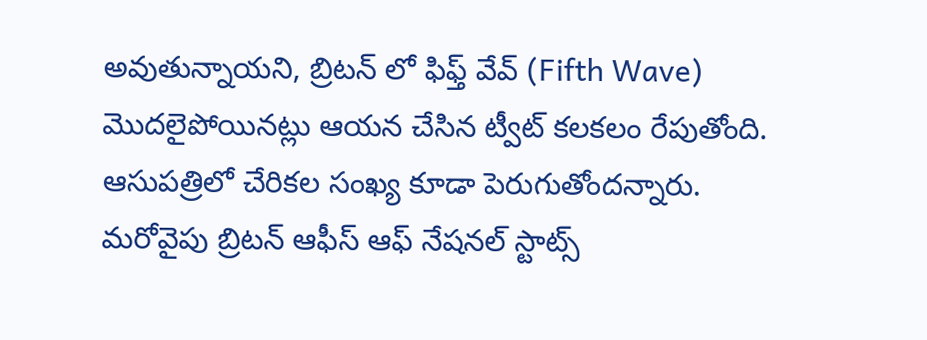అవుతున్నాయని, బ్రిటన్ లో ఫిఫ్త్ వేవ్ (Fifth Wave) మొదలైపోయినట్లు ఆయన చేసిన ట్వీట్ కలకలం రేపుతోంది. ఆసుపత్రిలో చేరికల సంఖ్య కూడా పెరుగుతోందన్నారు. మరోవైపు బ్రిటన్ ఆఫీస్ ఆఫ్ నేషనల్ స్టాట్స్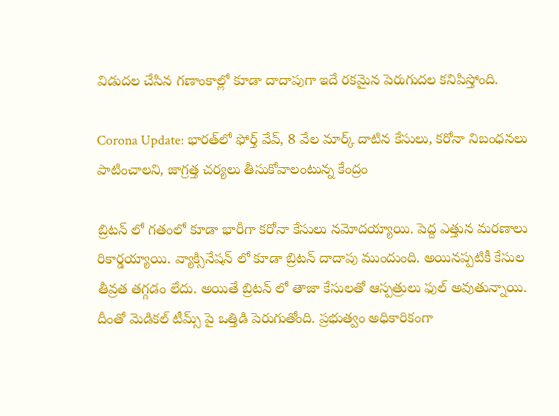విడుదల చేసిన గణాంకాల్లో కూడా దాదాపుగా ఇదే రకమైన పెరుగుదల కనిపిస్తోంది.

Corona Update: భారత్‌లో ఫోర్త్ వేవ్, 8 వేల మార్క్ దాటిన కేసులు, కరోనా నిబంధనలు పాటించాలని, జాగ్రత్త చర్యలు తీసుకోవాలంటున్న కేంద్రం

బ్రిటన్‌ లో గతంలో కూడా భారీగా కరోనా కేసులు నమోదయ్యాయి. పెద్ద ఎత్తున మరణాలు రికార్డయ్యాయి. వ్యాక్సినేషన్ లో కూడా బ్రిటన్ దాదాపు ముందుంది. అయినప్పటికీ కేసుల తీవ్రత తగ్గడం లేదు. అయితే బ్రిటన్‌ లో తాజా కేసులతో ఆస్పత్రులు ఫుల్ అవుతున్నాయి. దీంతో మెడికల్ టీమ్స్ పై ఒత్తిడి పెరుగుతోంది. ప్రభుత్వం అధికారికంగా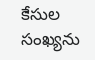కేసుల సంఖ్యను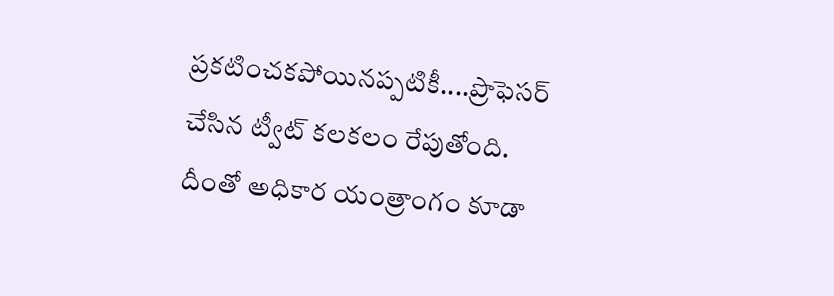ప్రకటించకపోయినప్పటికీ....ప్రొఫెసర్ చేసిన ట్వీట్ కలకలం రేపుతోంది. దీంతో అధికార యంత్రాంగం కూడా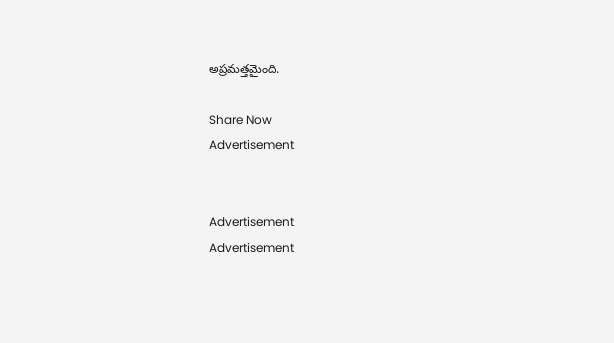అప్రమత్తమైంది.

Share Now
Advertisement


Advertisement
Advertisement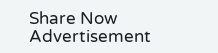Share Now
Advertisement